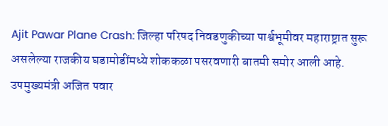Ajit Pawar Plane Crash: जिल्हा परिषद निवडणुकीच्या पार्श्वभूमीवर महाराष्ट्रात सुरू असलेल्या राजकीय घडामोडींमध्ये शोककळा पसरवणारी बातमी समोर आली आहे. उपमुख्यमंत्री अजित पवार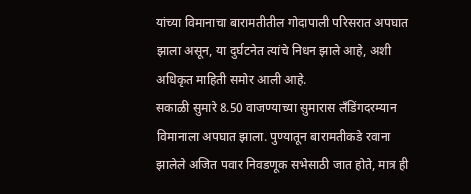यांच्या विमानाचा बारामतीतील गोदापाली परिसरात अपघात झाला असून, या दुर्घटनेत त्यांचे निधन झाले आहे, अशी अधिकृत माहिती समोर आली आहे.
सकाळी सुमारे 8.50 वाजण्याच्या सुमारास लँडिंगदरम्यान विमानाला अपघात झाला. पुण्यातून बारामतीकडे रवाना झालेले अजित पवार निवडणूक सभेसाठी जात होते, मात्र ही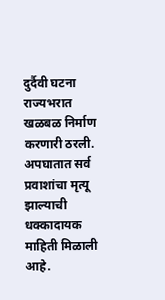दुर्दैवी घटना राज्यभरात खळबळ निर्माण करणारी ठरली. अपघातात सर्व प्रवाशांचा मृत्यू झाल्याची धक्कादायक माहिती मिळाली आहे.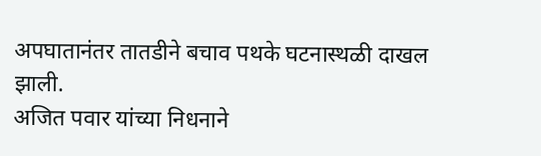अपघातानंतर तातडीने बचाव पथके घटनास्थळी दाखल झाली.
अजित पवार यांच्या निधनाने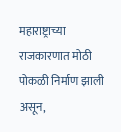महाराष्ट्राच्या राजकारणात मोठी पोकळी निर्माण झाली असून,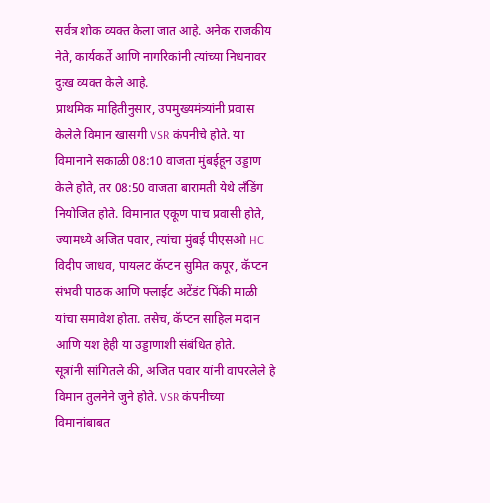सर्वत्र शोक व्यक्त केला जात आहे. अनेक राजकीय नेते, कार्यकर्ते आणि नागरिकांनी त्यांच्या निधनावर दुःख व्यक्त केले आहे.
प्राथमिक माहितीनुसार, उपमुख्यमंत्र्यांनी प्रवास केलेले विमान खासगी VSR कंपनीचे होते. या विमानाने सकाळी 08:10 वाजता मुंबईहून उड्डाण केले होते, तर 08:50 वाजता बारामती येथे लँडिंग नियोजित होते. विमानात एकूण पाच प्रवासी होते, ज्यामध्ये अजित पवार, त्यांचा मुंबई पीएसओ HC विदीप जाधव, पायलट कॅप्टन सुमित कपूर, कॅप्टन संभवी पाठक आणि फ्लाईट अटेंडंट पिंकी माळी यांचा समावेश होता. तसेच, कॅप्टन साहिल मदान आणि यश हेही या उड्डाणाशी संबंधित होते.
सूत्रांनी सांगितले की, अजित पवार यांनी वापरलेले हे विमान तुलनेने जुने होते. VSR कंपनीच्या विमानांबाबत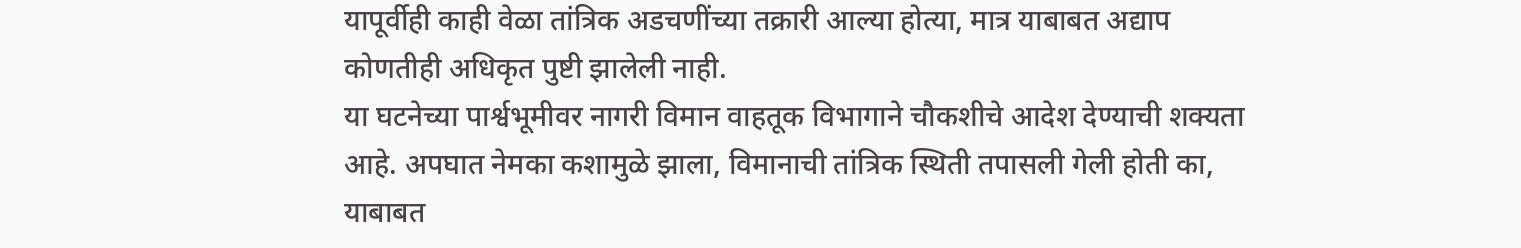यापूर्वीही काही वेळा तांत्रिक अडचणींच्या तक्रारी आल्या होत्या, मात्र याबाबत अद्याप कोणतीही अधिकृत पुष्टी झालेली नाही.
या घटनेच्या पार्श्वभूमीवर नागरी विमान वाहतूक विभागाने चौकशीचे आदेश देण्याची शक्यता आहे. अपघात नेमका कशामुळे झाला, विमानाची तांत्रिक स्थिती तपासली गेली होती का, याबाबत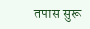तपास सुरू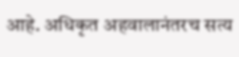आहे. अधिकृत अहवालानंतरच सत्य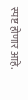स्पष्ट होणार आहे.